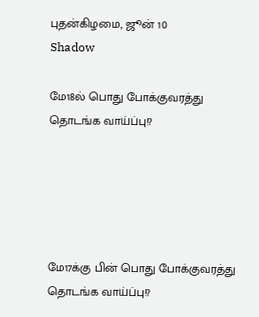புதன்கிழமை, ஜூன் 10
Shadow

மே18ல் பொது போக்குவரத்து தொடங்க வாய்ப்பு!?





மே17க்கு பின் பொது போக்குவரத்து தொடங்க வாய்ப்பு!?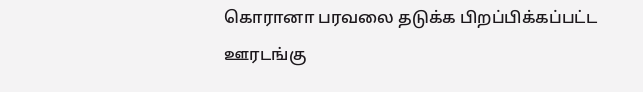கொரானா பரவலை தடுக்க பிறப்பிக்கப்பட்ட ஊரடங்கு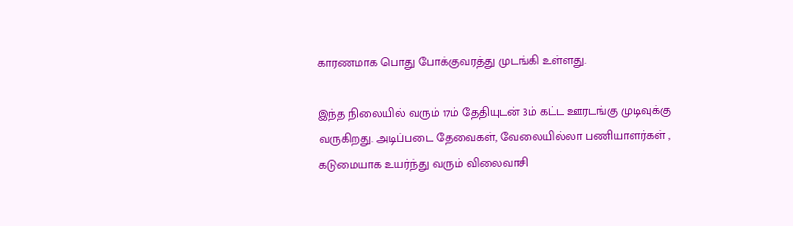காரணமாக பொது போக்குவரத்து முடங்கி உள்ளது.

இந்த நிலையில் வரும் 17ம் தேதியுடன் 3ம் கட்ட ஊரடங்கு முடிவுக்கு வருகிறது. அடிப்படை தேவைகள், வேலையில்லா பணியாளர்கள் , கடுமையாக உயர்ந்து வரும் விலைவாசி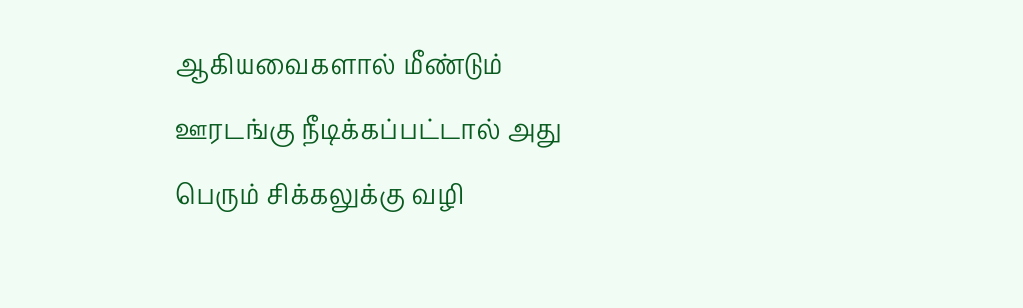ஆகியவைகளால் மீண்டும் ஊரடங்கு நீடிக்கப்பட்டால் அது பெரும் சிக்கலுக்கு வழி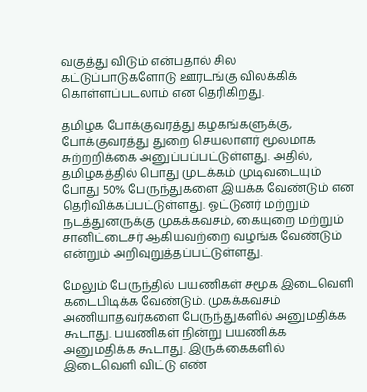வகுத்து விடும் என்பதால் சில கட்டுப்பாடுகளோடு ஊரடங்கு விலக்கிக் கொள்ளப்படலாம் என தெரிகிறது.

தமிழக போக்குவரத்து கழகங்களுக்கு, போக்குவரத்து துறை செயலாளர் மூலமாக சுற்றறிக்கை அனுப்பப்பட்டுள்ளது. அதில், தமிழகத்தில் பொது முடக்கம் முடிவடையும் போது 50% பேருந்துகளை இயக்க வேண்டும் என தெரிவிக்கப்பட்டுள்ளது. ஓட்டுனர் மற்றும் நடத்துனருக்கு முகக்கவசம், கையுறை மற்றும் சானிட்டைசர் ஆகியவற்றை வழங்க வேண்டும் என்றும் அறிவுறுத்தப்பட்டுள்ளது.

மேலும் பேருந்தில் பயணிகள் சமூக இடைவெளி கடைபிடிக்க வேண்டும். முகக்கவசம் அணியாதவர்களை பேருந்துகளில் அனுமதிக்க கூடாது. பயணிகள் நின்று பயணிக்க அனுமதிக்க கூடாது. இருக்கைகளில் இடைவெளி விட்டு எண்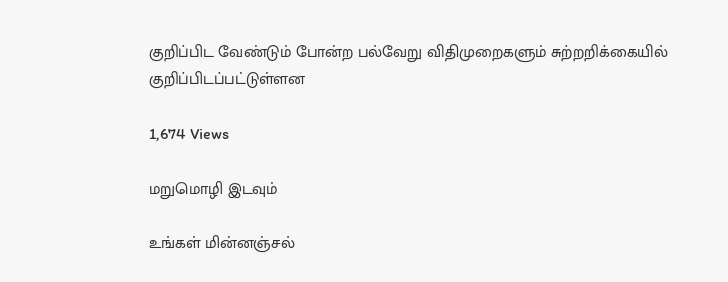குறிப்பிட வேண்டும் போன்ற பல்வேறு விதிமுறைகளும் சுற்றறிக்கையில் குறிப்பிடப்பட்டுள்ளன

1,674 Views

மறுமொழி இடவும்

உங்கள் மின்னஞ்சல்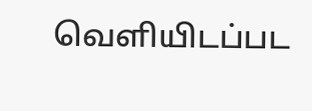வெளியிடப்பட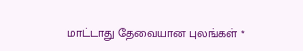மாட்டாது தேவையான புலங்கள் *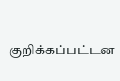குறிக்கப்பட்டன